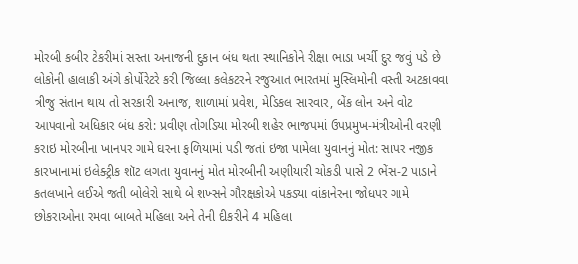મોરબી કબીર ટેકરીમાં સસ્તા અનાજની દુકાન બંધ થતા સ્થાનિકોને રીક્ષા ભાડા ખર્ચી દુર જવું પડે છે લોકોની હાલાકી અંગે કોર્પોરેટરે કરી જિલ્લા કલેકટરને રજુઆત ભારતમાં મુસ્લિમોની વસ્તી અટકાવવા ત્રીજુ સંતાન થાય તો સરકારી અનાજ, શાળામાં પ્રવેશ, મેડિકલ સારવાર, બેંક લોન અને વોટ આપવાનો અધિકાર બંધ કરો: પ્રવીણ તોગડિયા મોરબી શહેર ભાજપમાં ઉપપ્રમુખ-મંત્રીઓની વરણી કરાઇ મોરબીના ખાનપર ગામે ઘરના ફળિયામાં પડી જતાં ઇજા પામેલા યુવાનનું મોત: સાપર નજીક કારખાનામાં ઇલેક્ટ્રીક શૉટ લગતા યુવાનનું મોત મોરબીની અણીયારી ચોકડી પાસે 2 ભેંસ-2 પાડાને કતલખાને લઈએ જતી બોલેરો સાથે બે શખ્સને ગૌરક્ષકોએ પકડ્યા વાંકાનેરના જોધપર ગામે છોકરાઓના રમવા બાબતે મહિલા અને તેની દીકરીને 4 મહિલા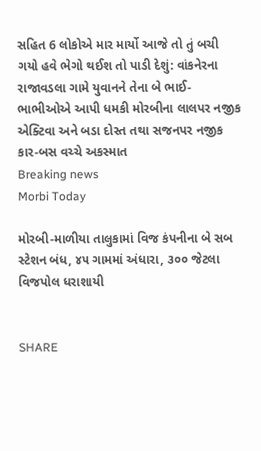સહિત 6 લોકોએ માર માર્યો આજે તો તું બચી ગયો હવે ભેગો થઈશ તો પાડી દેશું: વાંકનેરના રાજાવડલા ગામે યુવાનને તેના બે ભાઈ-ભાભીઓએ આપી ધમકી મોરબીના લાલપર નજીક એક્ટિવા અને બડા દોસ્ત તથા સજનપર નજીક કાર-બસ વચ્ચે અકસ્માત
Breaking news
Morbi Today

મોરબી-માળીયા તાલુકામાં વિજ કંપનીના બે સબ સ્ટેશન બંધ, ૪૫ ગામમાં અંધારા, ૩૦૦ જેટલા વિજપોલ ધરાશાયી


SHARE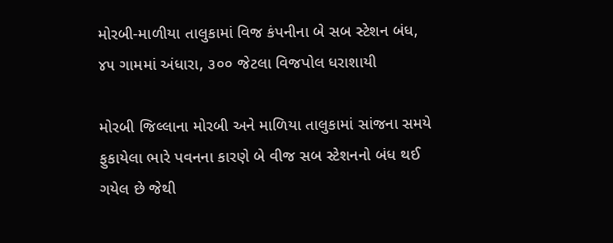મોરબી-માળીયા તાલુકામાં વિજ કંપનીના બે સબ સ્ટેશન બંધ, ૪૫ ગામમાં અંધારા, ૩૦૦ જેટલા વિજપોલ ધરાશાયી

મોરબી જિલ્લાના મોરબી અને માળિયા તાલુકામાં સાંજના સમયે ફુકાયેલા ભારે પવનના કારણે બે વીજ સબ સ્ટેશનનો બંધ થઈ ગયેલ છે જેથી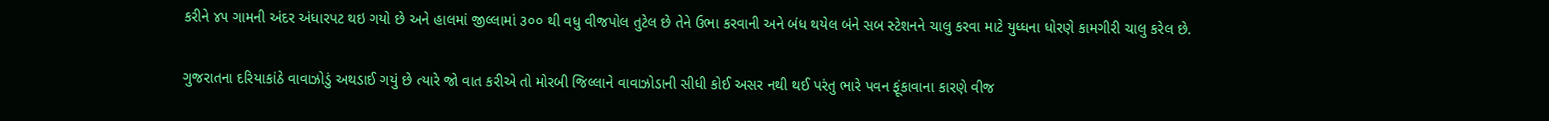કરીને ૪૫ ગામની અંદર અંધારપટ થઇ ગયો છે અને હાલમાં જીલ્લામાં ૩૦૦ થી વધુ વીજપોલ તુટેલ છે તેને ઉભા કરવાની અને બંધ થયેલ બંને સબ સ્ટેશનને ચાલુ કરવા માટે યુધ્ધના ધોરણે કામગીરી ચાલુ કરેલ છે.

ગુજરાતના દરિયાકાંઠે વાવાઝોડું અથડાઈ ગયું છે ત્યારે જો વાત કરીએ તો મોરબી જિલ્લાને વાવાઝોડાની સીધી કોઈ અસર નથી થઈ પરંતુ ભારે પવન ફૂંકાવાના કારણે વીજ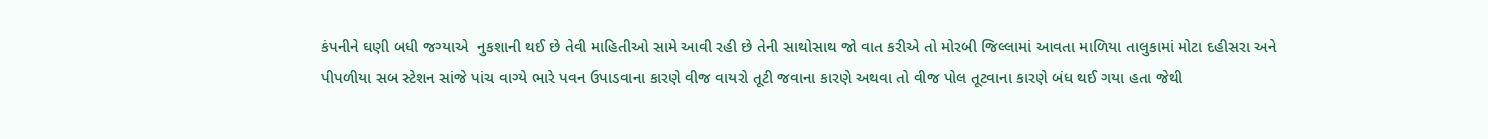કંપનીને ઘણી બધી જગ્યાએ  નુકશાની થઈ છે તેવી માહિતીઓ સામે આવી રહી છે તેની સાથોસાથ જો વાત કરીએ તો મોરબી જિલ્લામાં આવતા માળિયા તાલુકામાં મોટા દહીસરા અને પીપળીયા સબ સ્ટેશન સાંજે પાંચ વાગ્યે ભારે પવન ઉપાડવાના કારણે વીજ વાયરો તૂટી જવાના કારણે અથવા તો વીજ પોલ તૂટવાના કારણે બંધ થઈ ગયા હતા જેથી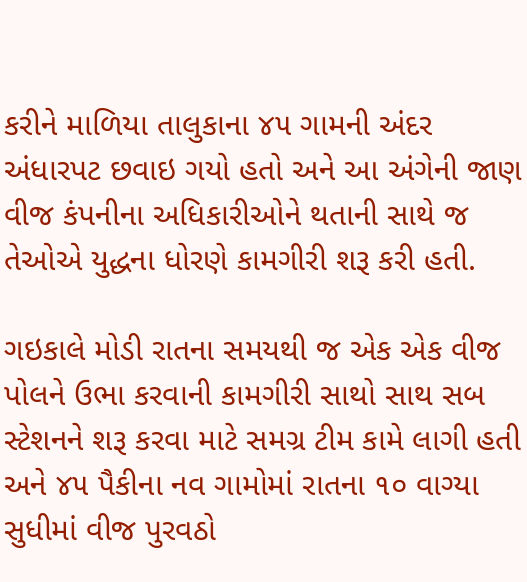કરીને માળિયા તાલુકાના ૪૫ ગામની અંદર અંધારપટ છવાઇ ગયો હતો અને આ અંગેની જાણ વીજ કંપનીના અધિકારીઓને થતાની સાથે જ તેઓએ યુદ્ધના ધોરણે કામગીરી શરૂ કરી હતી.

ગઇકાલે મોડી રાતના સમયથી જ એક એક વીજ પોલને ઉભા કરવાની કામગીરી સાથો સાથ સબ સ્ટેશનને શરૂ કરવા માટે સમગ્ર ટીમ કામે લાગી હતી અને ૪૫ પૈકીના નવ ગામોમાં રાતના ૧૦ વાગ્યા સુધીમાં વીજ પુરવઠો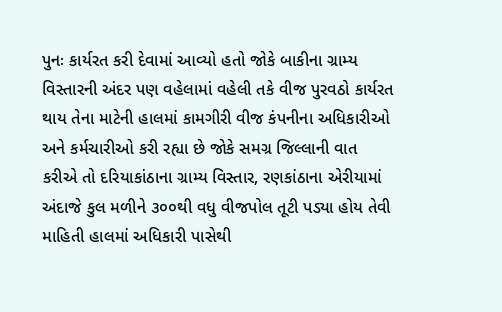પુનઃ કાર્યરત કરી દેવામાં આવ્યો હતો જોકે બાકીના ગ્રામ્ય વિસ્તારની અંદર પણ વહેલામાં વહેલી તકે વીજ પુરવઠો કાર્યરત થાય તેના માટેની હાલમાં કામગીરી વીજ કંપનીના અધિકારીઓ અને કર્મચારીઓ કરી રહ્યા છે જોકે સમગ્ર જિલ્લાની વાત કરીએ તો દરિયાકાંઠાના ગ્રામ્ય વિસ્તાર, રણકાંઠાના એરીયામાં અંદાજે કુલ મળીને ૩૦૦થી વધુ વીજપોલ તૂટી પડ્યા હોય તેવી માહિતી હાલમાં અધિકારી પાસેથી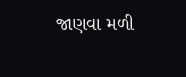જાણવા મળી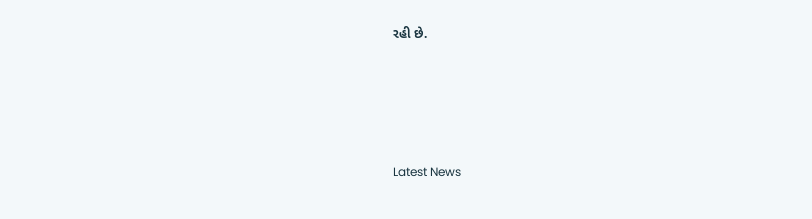રહી છે.






Latest News